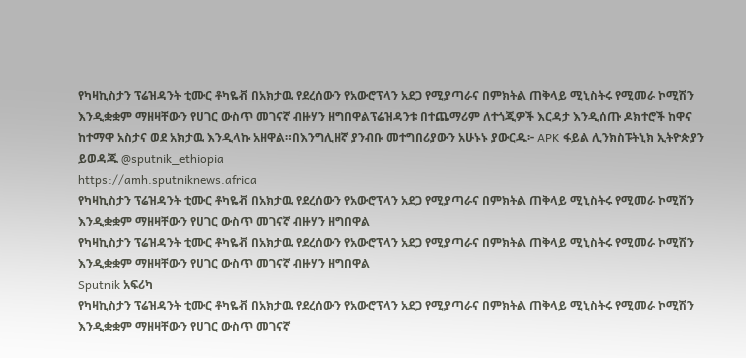የካዛኪስታን ፕሬዝዳንት ቲሙር ቶካዬቭ በአክታዉ የደረሰውን የአውሮፕላን አደጋ የሚያጣራና በምክትል ጠቅላይ ሚኒስትሩ የሚመራ ኮሚሽን እንዲቋቋም ማዘዛቸውን የሀገር ውስጥ መገናኛ ብዙሃን ዘግበዋልፕሬዝዳንቱ በተጨማሪም ለተጎጂዎች እርዳታ እንዲሰጡ ዶክተሮች ከዋና ከተማዋ አስታና ወደ አክታዉ እንዲላኩ አዘዋል።በእንግሊዘኛ ያንብቡ መተግበሪያውን አሁኑኑ ያውርዱ፦ APK ፋይል ሊንክስፑትኒክ ኢትዮጵያን ይወዳጁ @sputnik_ethiopia
https://amh.sputniknews.africa
የካዛኪስታን ፕሬዝዳንት ቲሙር ቶካዬቭ በአክታዉ የደረሰውን የአውሮፕላን አደጋ የሚያጣራና በምክትል ጠቅላይ ሚኒስትሩ የሚመራ ኮሚሽን እንዲቋቋም ማዘዛቸውን የሀገር ውስጥ መገናኛ ብዙሃን ዘግበዋል
የካዛኪስታን ፕሬዝዳንት ቲሙር ቶካዬቭ በአክታዉ የደረሰውን የአውሮፕላን አደጋ የሚያጣራና በምክትል ጠቅላይ ሚኒስትሩ የሚመራ ኮሚሽን እንዲቋቋም ማዘዛቸውን የሀገር ውስጥ መገናኛ ብዙሃን ዘግበዋል
Sputnik አፍሪካ
የካዛኪስታን ፕሬዝዳንት ቲሙር ቶካዬቭ በአክታዉ የደረሰውን የአውሮፕላን አደጋ የሚያጣራና በምክትል ጠቅላይ ሚኒስትሩ የሚመራ ኮሚሽን እንዲቋቋም ማዘዛቸውን የሀገር ውስጥ መገናኛ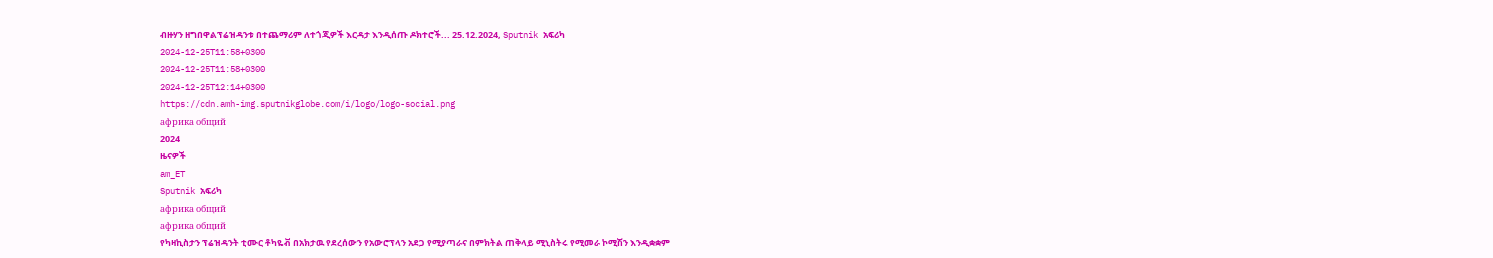ብዙሃን ዘግበዋልፕሬዝዳንቱ በተጨማሪም ለተጎጂዎች እርዳታ እንዲሰጡ ዶክተሮች... 25.12.2024, Sputnik አፍሪካ
2024-12-25T11:58+0300
2024-12-25T11:58+0300
2024-12-25T12:14+0300
https://cdn.amh-img.sputnikglobe.com/i/logo/logo-social.png
африка общий
2024
ዜናዎች
am_ET
Sputnik አፍሪካ
африка общий
африка общий
የካዛኪስታን ፕሬዝዳንት ቲሙር ቶካዬቭ በአክታዉ የደረሰውን የአውሮፕላን አደጋ የሚያጣራና በምክትል ጠቅላይ ሚኒስትሩ የሚመራ ኮሚሽን እንዲቋቋም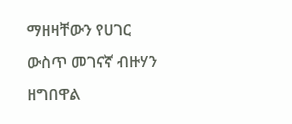ማዘዛቸውን የሀገር ውስጥ መገናኛ ብዙሃን ዘግበዋል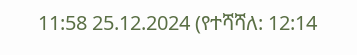11:58 25.12.2024 (የተሻሻለ: 12:14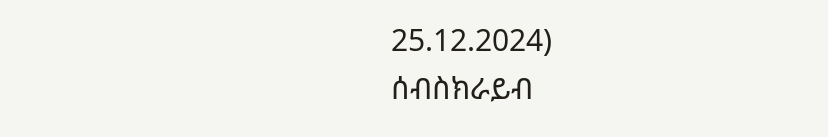25.12.2024)
ሰብስክራይብ